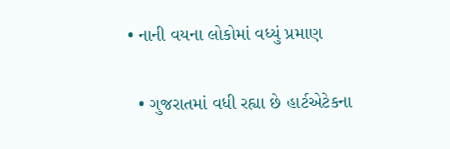• નાની વયના લોકોમાં વધ્યું પ્રમાણ

  • ગુજરાતમાં વધી રહ્યા છે હાર્ટએટેકના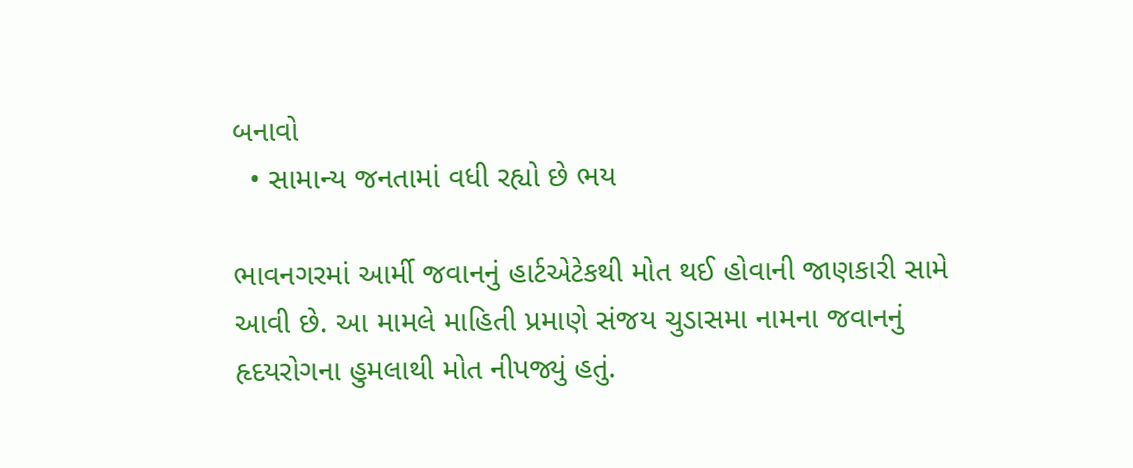બનાવો
  • સામાન્ય જનતામાં વધી રહ્યો છે ભય

ભાવનગરમાં આર્મી જવાનનું હાર્ટએટેકથી મોત થઈ હોવાની જાણકારી સામે આવી છે. આ મામલે માહિતી પ્રમાણે સંજય ચુડાસમા નામના જવાનનું હૃદયરોગના હુમલાથી મોત નીપજ્યું હતું.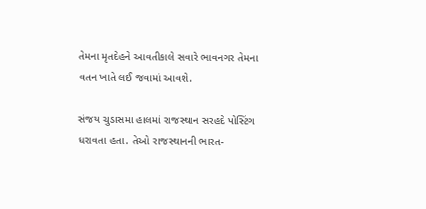તેમના મૃતદેહને આવતીકાલે સવારે ભાવનગર તેમના વતન ખાતે લઈ જવામાં આવશે.

સંજય ચુડાસમા હાલમાં રાજસ્થાન સરહદે પોસ્ટિંગ ધરાવતા હતા. તેઓ રાજસ્થાનની ભારત-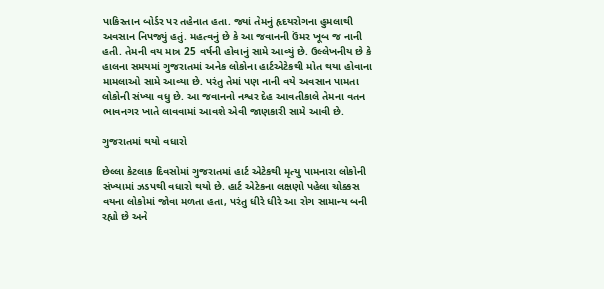પાકિસ્તાન બોર્ડર પર તહેનાત હતા. જ્યાં તેમનું હૃદયરોગના હુમલાથી અવસાન નિપજ્યું હતું. મહત્વનું છે કે આ જવાનની ઉંમર ખૂબ જ નાની હતી. તેમની વય માત્ર 25 વર્ષની હોવાનું સામે આવ્યું છે. ઉલ્લેખનીય છે કે હાલના સમયમાં ગુજરાતમાં અનેક લોકોના હાર્ટએટેકથી મોત થયા હોવાના મામલાઓ સામે આવ્યા છે. પરંતુ તેમાં પણ નાની વયે અવસાન પામતા લોકોની સંખ્યા વધુ છે. આ જવાનનો નશ્વર દેહ આવતીકાલે તેમના વતન ભાવનગર ખાતે લાવવામાં આવશે એવી જાણકારી સામે આવી છે.

ગુજરાતમાં થયો વધારો

છેલ્લા કેટલાક દિવસોમાં ગુજરાતમાં હાર્ટ એટેકથી મૃત્યુ પામનારા લોકોની સંખ્યામાં ઝડપથી વધારો થયો છે. હાર્ટ એટેકના લક્ષણો પહેલા ચોક્કસ વયના લોકોમાં જોવા મળતા હતા, પરંતુ ધીરે ધીરે આ રોગ સામાન્ય બની રહ્યો છે અને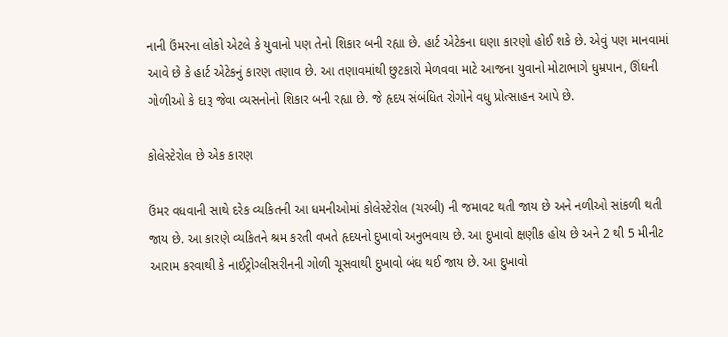નાની ઉંમરના લોકો એટલે કે યુવાનો પણ તેનો શિકાર બની રહ્યા છે. હાર્ટ એટેકના ઘણા કારણો હોઈ શકે છે. એવું પણ માનવામાં આવે છે કે હાર્ટ એટેકનું કારણ તણાવ છે. આ તણાવમાંથી છુટકારો મેળવવા માટે આજના યુવાનો મોટાભાગે ધુમ્રપાન, ઊંઘની ગોળીઓ કે દારૂ જેવા વ્યસનોનો શિકાર બની રહ્યા છે. જે હૃદય સંબંધિત રોગોને વધુ પ્રોત્સાહન આપે છે.

કોલેસ્ટેરોલ છે એક કારણ

ઉંમર વધવાની સાથે દરેક વ્યકિતની આ ધમનીઓમાં કોલેસ્ટેરોલ (ચરબી) ની જમાવટ થતી જાય છે અને નળીઓ સાંકળી થતી જાય છે. આ કારણે વ્યકિતને શ્રમ કરતી વખતે હૃદયનો દુખાવો અનુભવાય છે. આ દુખાવો ક્ષણીક હોય છે અને 2 થી 5 મીનીટ આરામ કરવાથી કે નાઈટ્રોગ્લીસરીનની ગોળી ચૂસવાથી દુખાવો બંઘ થઈ જાય છે. આ દુખાવો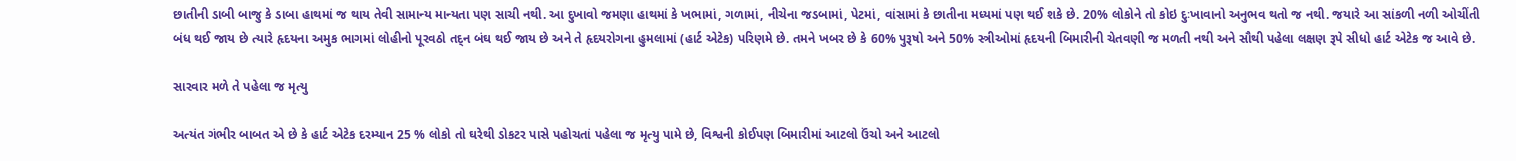છાતીની ડાબી બાજુ કે ડાબા હાથમાં જ થાય તેવી સામાન્ય માન્યતા પણ સાચી નથી. આ દુખાવો જમણા હાથમાં કે ખભામાં, ગળામાં, નીચેના જડબામાં, પેટમાં, વાંસામાં કે છાતીના મધ્યમાં પણ થઈ શકે છે. 20% લોકોને તો કોઇ દુઃખાવાનો અનુભવ થતો જ નથી. જયારે આ સાંકળી નળી ઓચીંતી બંધ થઈ જાય છે ત્યારે હૃદયના અમુક ભાગમાં લોહીનો પૂરવઠો તદ્‌ન બંઘ થઈ જાય છે અને તે હૃદયરોગના હુમલામાં (હાર્ટ એટેક) પરિણમે છે. તમને ખબર છે કે 60% પુરૂષો અને 50% સ્ત્રીઓમાં હૃદયની બિમારીની ચેતવણી જ મળતી નથી અને સૌથી પહેલા લક્ષણ રૂપે સીધો હાર્ટ એટેક જ આવે છે.

સારવાર મળે તે પહેલા જ મૃત્યુ

અત્યંત ગંભીર બાબત એ છે કે હાર્ટ એટેક દરમ્યાન 25 % લોકો તો ઘરેથી ડોકટર પાસે પહોચતાં પહેલા જ મૃત્યુ પામે છે, વિશ્વની કોઈપણ બિમારીમાં આટલો ઉંચો અને આટલો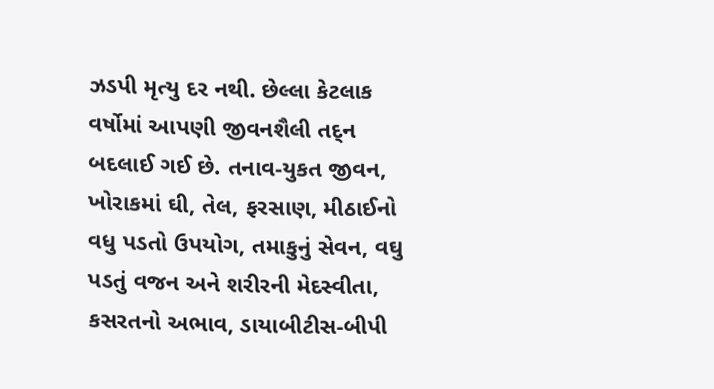ઝડપી મૃત્યુ દર નથી. છેલ્લા કેટલાક વર્ષોમાં આપણી જીવનશૈલી તદ્‌ન બદલાઈ ગઈ છે. તનાવ-યુકત જીવન, ખોરાકમાં ઘી, તેલ, ફરસાણ, મીઠાઈનો વધુ પડતો ઉપયોગ, તમાકુનું સેવન, વઘુ પડતું વજન અને શરીરની મેદસ્વીતા, કસરતનો અભાવ, ડાયાબીટીસ-બીપી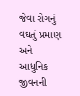જેવા રોગનું વઘતું પ્રમાણ અને આધુનિક જીવનની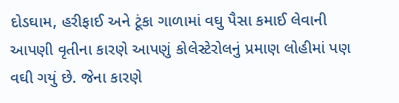દોડઘામ, હરીફાઈ અને ટૂંકા ગાળામાં વઘુ પૈસા કમાઈ લેવાની આપણી વૃતીના કારણે આપણું કોલેસ્ટેરોલનું પ્રમાણ લોહીમાં પણ વઘી ગયું છે. જેના કારણે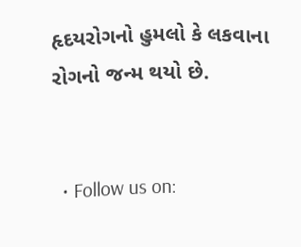હૃદયરોગનો હુમલો કે લકવાના રોગનો જન્મ થયો છે.


  • Follow us on: